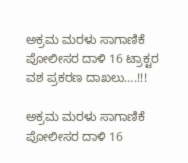ಅಕ್ರಮ ಮರಳು ಸಾಗಾಣಿಕೆ ಪೋಲೀಸರ ದಾಳಿ 16 ಟ್ರಾಕ್ಟರ ವಶ ಪ್ರಕರಣ ದಾಖಲು….!!!

ಅಕ್ರಮ ಮರಳು ಸಾಗಾಣಿಕೆ ಪೋಲೀಸರ ದಾಳಿ 16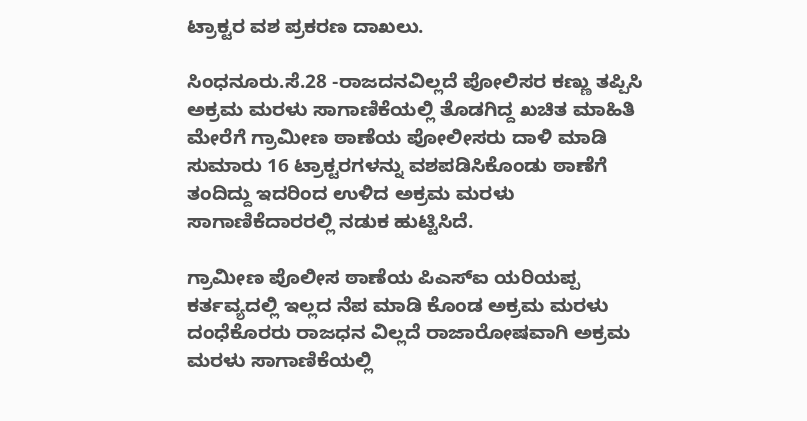ಟ್ರಾಕ್ಟರ ವಶ ಪ್ರಕರಣ ದಾಖಲು.

ಸಿಂಧನೂರು.ಸೆ.28 -ರಾಜದನವಿಲ್ಲದೆ ಪೋಲಿಸರ ಕಣ್ಣು ತಪ್ಪಿಸಿ ಅಕ್ರಮ ಮರಳು ಸಾಗಾಣಿಕೆಯಲ್ಲಿ ತೊಡಗಿದ್ದ ಖಚಿತ ಮಾಹಿತಿ ಮೇರೆಗೆ ಗ್ರಾಮೀಣ ಠಾಣೆಯ ಪೋಲೀಸರು ದಾಳಿ ಮಾಡಿ ಸುಮಾರು 16 ಟ್ರಾಕ್ಟರಗಳನ್ನು ವಶಪಡಿಸಿಕೊಂಡು ಠಾಣೆಗೆ ತಂದಿದ್ದು ಇದರಿಂದ ಉಳಿದ ಅಕ್ರಮ ಮರಳು ಸಾಗಾಣಿಕೆದಾರರಲ್ಲಿ ನಡುಕ ಹುಟ್ಟಿಸಿದೆ.

ಗ್ರಾಮೀಣ ಪೊಲೀಸ ಠಾಣೆಯ ಪಿಎಸ್ಐ ಯರಿಯಪ್ಪ ಕರ್ತವ್ಯದಲ್ಲಿ ಇಲ್ಲದ ನೆಪ ಮಾಡಿ ಕೊಂಡ ಅಕ್ರಮ ಮರಳು ದಂಧೆಕೊರರು ರಾಜಧನ ವಿಲ್ಲದೆ ರಾಜಾರೋಷವಾಗಿ ಅಕ್ರಮ ಮರಳು ಸಾಗಾಣಿಕೆಯಲ್ಲಿ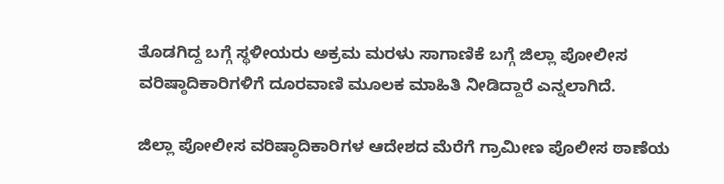ತೊಡಗಿದ್ದ ಬಗ್ಗೆ ಸ್ಥಳೀಯರು ಅಕ್ರಮ ಮರಳು ಸಾಗಾಣಿಕೆ ಬಗ್ಗೆ ಜಿಲ್ಲಾ ಪೋಲೀಸ ವರಿಷ್ಠಾದಿಕಾರಿಗಳಿಗೆ ದೂರವಾಣಿ ಮೂಲಕ ಮಾಹಿತಿ ನೀಡಿದ್ದಾರೆ ಎನ್ನಲಾಗಿದೆ.

ಜಿಲ್ಲಾ ಪೋಲೀಸ ವರಿಷ್ಠಾದಿಕಾರಿಗಳ ಆದೇಶದ ಮೆರೆಗೆ ಗ್ರಾಮೀಣ ಪೊಲೀಸ ಠಾಣೆಯ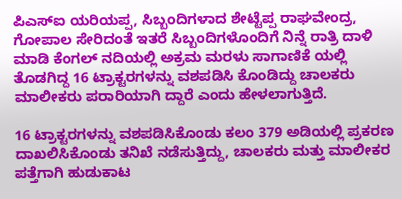ಪಿಎಸ್ಐ ಯರಿಯಪ್ಪ, ಸಿಬ್ಬಂದಿಗಳಾದ ಶೇಟ್ಟೆಪ್ಪ ರಾಘವೇಂದ್ರ, ಗೋಪಾಲ ಸೇರಿದಂತೆ ಇತರೆ ಸಿಬ್ಬಂದಿಗಳೊಂದಿಗೆ ನಿನ್ನೆ ರಾತ್ರಿ ದಾಳಿ ಮಾಡಿ ಕೆಂಗಲ್ ನದಿಯಲ್ಲಿ ಅಕ್ರಮ ಮರಳು ಸಾಗಾಣಿಕೆ ಯಲ್ಲಿ ತೊಡಗಿದ್ದ 16 ಟ್ರಾಕ್ಟರಗಳನ್ನು ವಶಪಡಿಸಿ ಕೊಂಡಿದ್ದು ಚಾಲಕರು ಮಾಲೀಕರು ಪರಾರಿಯಾಗಿ ದ್ದಾರೆ ಎಂದು ಹೇಳಲಾಗುತ್ತಿದೆ.

16 ಟ್ರಾಕ್ಟರಗಳನ್ನು ವಶಪಡಿಸಿಕೊಂಡು ಕಲಂ 379 ಅಡಿಯಲ್ಲಿ ಪ್ರಕರಣ ದಾಖಲಿಸಿಕೊಂಡು ತನಿಖೆ ನಡೆಸುತ್ತಿದ್ದು, ಚಾಲಕರು ಮತ್ತು ಮಾಲೀಕರ ಪತ್ತೆಗಾಗಿ ಹುಡುಕಾಟ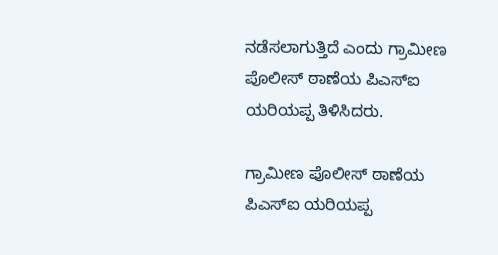ನಡೆಸಲಾಗುತ್ತಿದೆ ಎಂದು ಗ್ರಾಮೀಣ ಪೊಲೀಸ್ ಠಾಣೆಯ ಪಿಎಸ್ಐ ಯರಿಯಪ್ಪ ತಿಳಿಸಿದರು.

ಗ್ರಾಮೀಣ ಪೊಲೀಸ್ ಠಾಣೆಯ ಪಿಎಸ್ಐ ಯರಿಯಪ್ಪ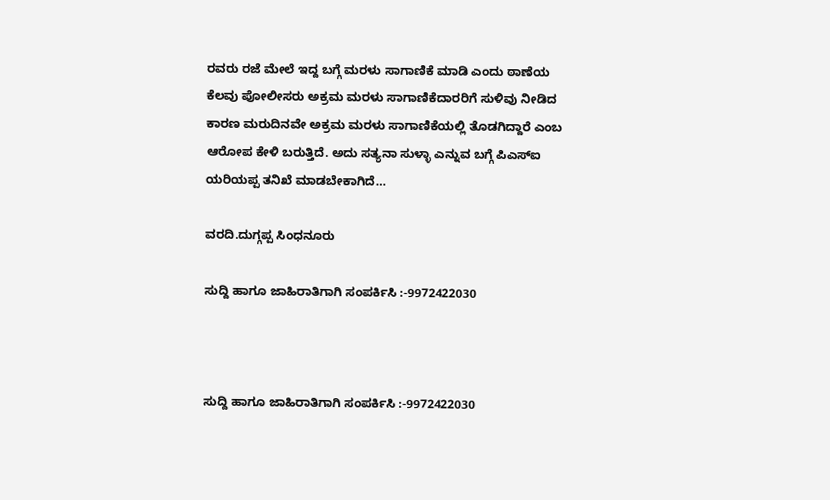ರವರು ರಜೆ ಮೇಲೆ ಇದ್ದ ಬಗ್ಗೆ ಮರಳು ಸಾಗಾಣಿಕೆ ಮಾಡಿ ಎಂದು ಠಾಣೆಯ ಕೆಲವು ಪೋಲೀಸರು ಅಕ್ರಮ ಮರಳು ಸಾಗಾಣಿಕೆದಾರರಿಗೆ ಸುಳಿವು ನೀಡಿದ ಕಾರಣ ಮರುದಿನವೇ ಅಕ್ರಮ ಮರಳು ಸಾಗಾಣಿಕೆಯಲ್ಲಿ ತೊಡಗಿದ್ದಾರೆ ಎಂಬ ಆರೋಪ ಕೇಳಿ ಬರುತ್ತಿದೆ. ಅದು ಸತ್ಯನಾ ಸುಳ್ಳಾ ಎನ್ನುವ ಬಗ್ಗೆ ಪಿಎಸ್ಐ ಯರಿಯಪ್ಪ ತನಿಖೆ ಮಾಡಬೇಕಾಗಿದೆ…

ವರದಿ.ದುಗ್ಗಪ್ಪ ಸಿಂಧನೂರು

ಸುದ್ದಿ ಹಾಗೂ ಜಾಹಿರಾತಿಗಾಗಿ ಸಂಪರ್ಕಿಸಿ :-9972422030



ಸುದ್ದಿ ಹಾಗೂ ಜಾಹಿರಾತಿಗಾಗಿ ಸಂಪರ್ಕಿಸಿ :-9972422030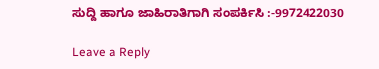ಸುದ್ದಿ ಹಾಗೂ ಜಾಹಿರಾತಿಗಾಗಿ ಸಂಪರ್ಕಿಸಿ :-9972422030

Leave a Reply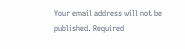Your email address will not be published. Required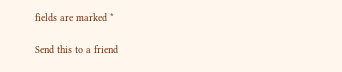fields are marked *

Send this to a friend